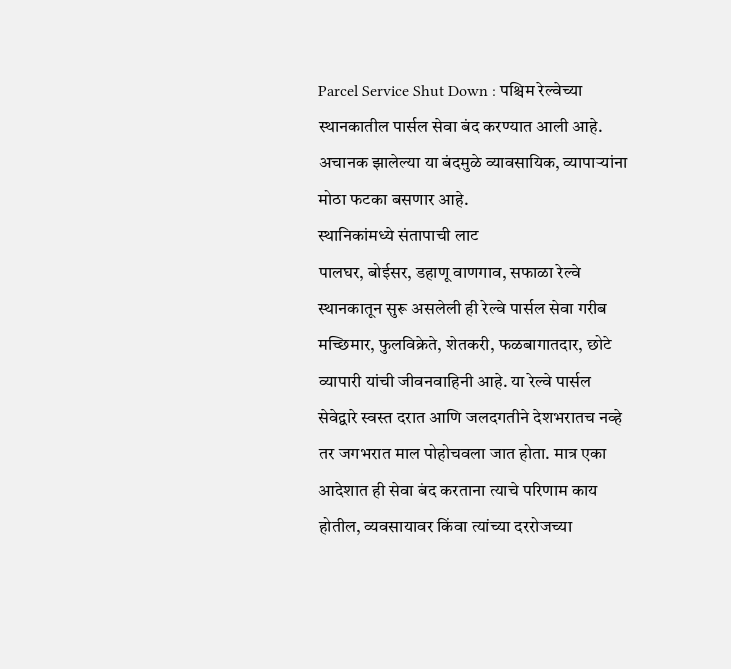Parcel Service Shut Down : पश्चिम रेल्वेच्या स्थानकातील पार्सल सेवा बंद करण्यात आली आहे. अचानक झालेल्या या बंदमुळे व्यावसायिक, व्यापाऱ्यांना मोठा फटका बसणार आहे.
स्थानिकांमध्ये संतापाची लाट
पालघर, बोईसर, डहाणू वाणगाव, सफाळा रेल्वे स्थानकातून सुरू असलेली ही रेल्वे पार्सल सेवा गरीब मच्छिमार, फुलविक्रेते, शेतकरी, फळबागातदार, छोटे व्यापारी यांची जीवनवाहिनी आहे. या रेल्वे पार्सल सेवेद्वारे स्वस्त दरात आणि जलदगतीने देशभरातच नव्हे तर जगभरात माल पोहोचवला जात होता. मात्र एका आदेशात ही सेवा बंद करताना त्याचे परिणाम काय होतील, व्यवसायावर किंवा त्यांच्या दररोजच्या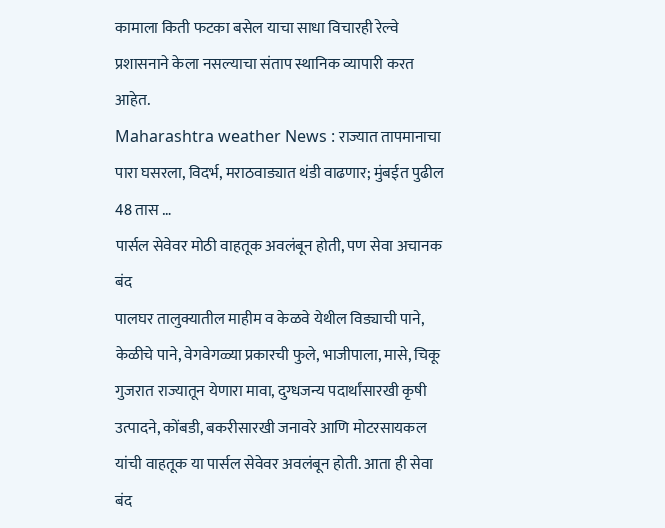कामाला किती फटका बसेल याचा साधा विचारही रेल्वे प्रशासनाने केला नसल्याचा संताप स्थानिक व्यापारी करत आहेत.
Maharashtra weather News : राज्यात तापमानाचा पारा घसरला, विदर्भ, मराठवाड्यात थंडी वाढणार; मुंबईत पुढील 48 तास …
पार्सल सेवेवर मोठी वाहतूक अवलंबून होती, पण सेवा अचानक बंद
पालघर तालुक्यातील माहीम व केळवे येथील विड्याची पाने, केळीचे पाने, वेगवेगळ्या प्रकारची फुले, भाजीपाला, मासे, चिकू गुजरात राज्यातून येणारा मावा, दुग्धजन्य पदार्थांसारखी कृषी उत्पादने, कोंबडी, बकरीसारखी जनावरे आणि मोटरसायकल यांची वाहतूक या पार्सल सेवेवर अवलंबून होती. आता ही सेवा बंद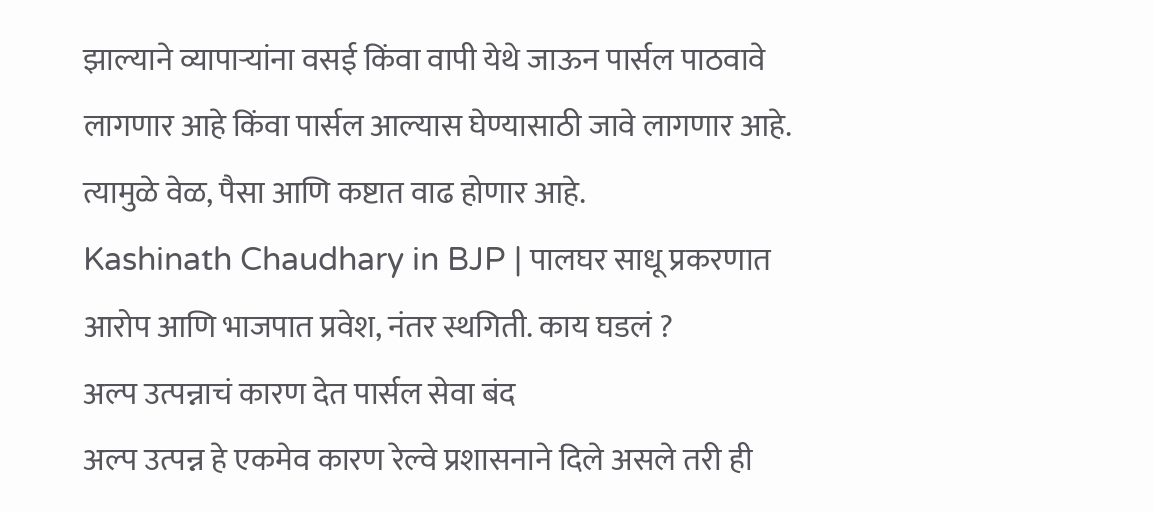झाल्याने व्यापाऱ्यांना वसई किंवा वापी येथे जाऊन पार्सल पाठवावे लागणार आहे किंवा पार्सल आल्यास घेण्यासाठी जावे लागणार आहे. त्यामुळे वेळ, पैसा आणि कष्टात वाढ होणार आहे.
Kashinath Chaudhary in BJP | पालघर साधू प्रकरणात आरोप आणि भाजपात प्रवेश, नंतर स्थगिती. काय घडलं ?
अल्प उत्पन्नाचं कारण देत पार्सल सेवा बंद
अल्प उत्पन्न हे एकमेव कारण रेल्वे प्रशासनाने दिले असले तरी ही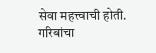सेवा महत्त्वाची होती. गरिबांचा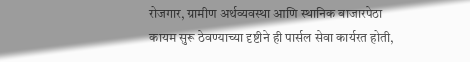रोजगार, ग्रामीण अर्थव्यवस्था आणि स्थानिक बाजारपेठा कायम सुरू ठेवण्याच्या दृष्टीने ही पार्सल सेवा कार्यरत होती,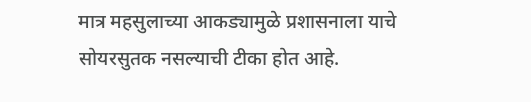मात्र महसुलाच्या आकड्यामुळे प्रशासनाला याचे सोयरसुतक नसल्याची टीका होत आहे.